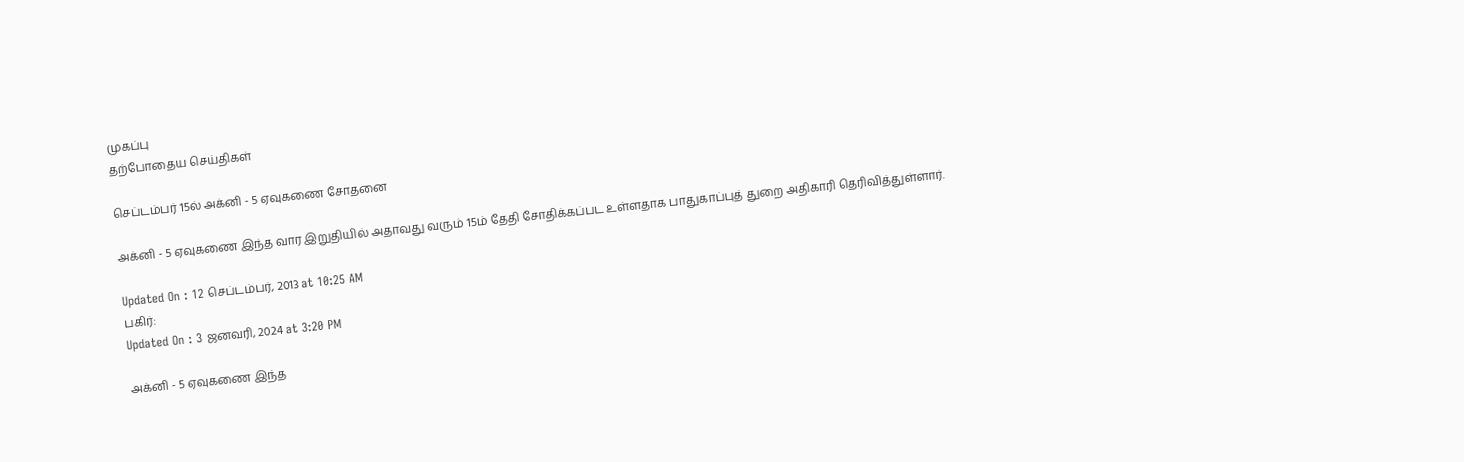முகப்பு
தற்போதைய செய்திகள்

செப்டம்பர் 15ல் அக்னி - 5 ஏவுகணை சோதனை

அக்னி - 5 ஏவுகணை இந்த வார இறுதியில் அதாவது வரும் 15ம் தேதி சோதிக்கப்பட உள்ளதாக பாதுகாப்புத் துறை அதிகாரி தெரிவித்துள்ளார்.

Updated On : 12 செப்டம்பர், 2013 at 10:25 AM
பகிர்:
Updated On : 3 ஜனவரி, 2024 at 3:20 PM

அக்னி - 5 ஏவுகணை இந்த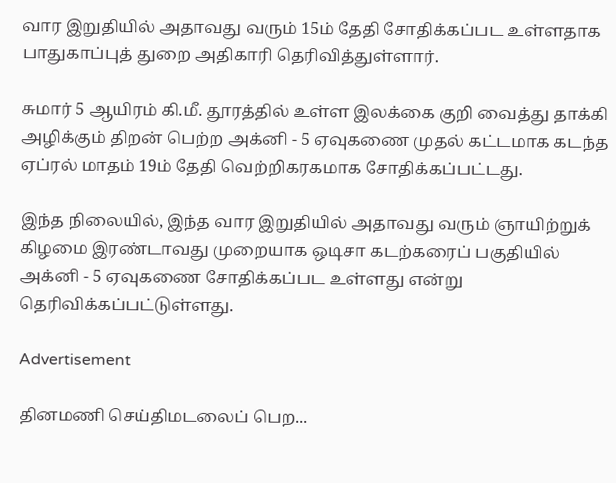வார இறுதியில் அதாவது வரும் 15ம் தேதி சோதிக்கப்பட உள்ளதாக பாதுகாப்புத் துறை அதிகாரி தெரிவித்துள்ளார்.

சுமார் 5 ஆயிரம் கி.மீ. தூரத்தில் உள்ள இலக்கை குறி வைத்து தாக்கி அழிக்கும் திறன் பெற்ற அக்னி - 5 ஏவுகணை முதல் கட்டமாக கடந்த ஏப்ரல் மாதம் 19ம் தேதி வெற்றிகரகமாக சோதிக்கப்பட்டது.

இந்த நிலையில், இந்த வார இறுதியில் அதாவது வரும் ஞாயிற்றுக் கிழமை இரண்டாவது முறையாக ஒடிசா கடற்கரைப் பகுதியில் அக்னி - 5 ஏவுகணை சோதிக்கப்பட உள்ளது என்று தெரிவிக்கப்பட்டுள்ளது.

Advertisement

தினமணி செய்திமடலைப் பெற...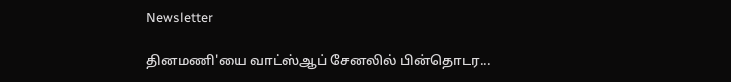Newsletter

தினமணி'யை வாட்ஸ்ஆப் சேனலில் பின்தொடர...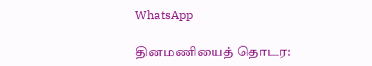WhatsApp

தினமணியைத் தொடர: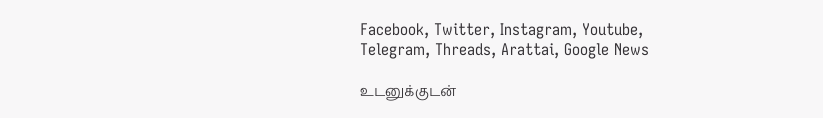Facebook, Twitter, Instagram, Youtube, Telegram, Threads, Arattai, Google News

உடனுக்குடன்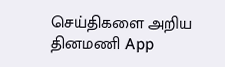செய்திகளை அறிய தினமணி App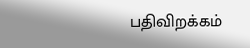பதிவிறக்கம்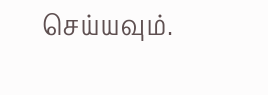செய்யவும்.